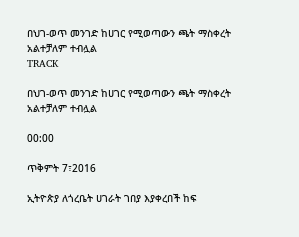በህገ-ወጥ መንገድ ከሀገር የሚወጣውን ጫት ማስቀረት አልተቻለም ተብሏል
TRACK

በህገ-ወጥ መንገድ ከሀገር የሚወጣውን ጫት ማስቀረት አልተቻለም ተብሏል

00:00

ጥቅምት 7፣2016

ኢትዮጵያ ለጎረቤት ሀገራት ገበያ እያቀረበች ከፍ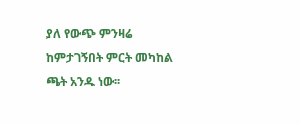ያለ የውጭ ምንዛሬ ከምታገኝበት ምርት መካከል ጫት አንዱ ነው፡፡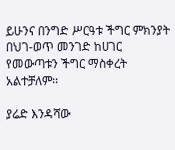ይሁንና በንግድ ሥርዓቱ ችግር ምክንያት በህገ-ወጥ መንገድ ከሀገር የመውጣቱን ችግር ማስቀረት አልተቻለም፡፡

ያሬድ እንዳሻው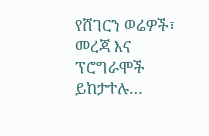የሸገርን ወሬዎች፣ መረጃ እና ፕሮግራሞች ይከታተሉ…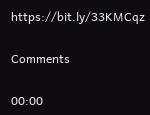https://bit.ly/33KMCqz

Comments

00:00